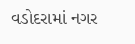વડોદરામાં નગર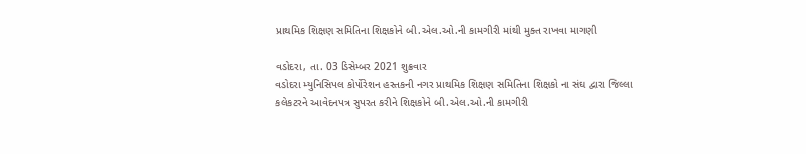પ્રાથમિક શિક્ષણ સમિતિના શિક્ષકોને બી.એલ.ઓ.ની કામગીરી માંથી મુક્ત રાખવા માગણી

વડોદરા, તા. 03 ડિસેમ્બર 2021 શુક્રવાર
વડોદરા મ્યુનિસિપલ કોર્પોરેશન હસ્તકની નગર પ્રાથમિક શિક્ષણ સમિતિના શિક્ષકો ના સંઘ દ્વારા જિલ્લા કલેકટરને આવેદનપત્ર સુપરત કરીને શિક્ષકોને બી.એલ.ઓ.ની કામગીરી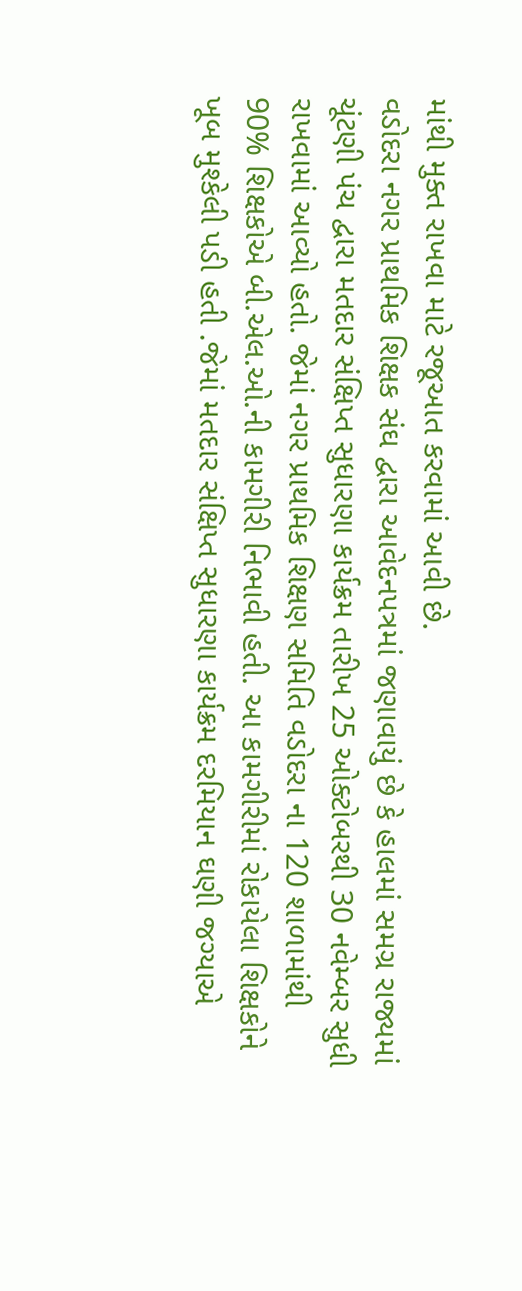માંથી મુક્ત રાખવા માટે રજૂઆત કરવામાં આવી છે.
વડોદરા નગર પ્રાથમિક શિક્ષક સંઘ દ્વારા આવેદનપત્રમાં જણાવાયું છે કે હાલમાં સમગ્ર રાજ્યમાં ચૂંટણી પંચ દ્વારા મતદાર સંક્ષિપ્ત સુધારણા કાર્યક્રમ તારીખ 25 ઓક્ટોબરથી 30 નવેમ્બર સુધી રાખવામાં આવ્યો હતો. જેમાં નગર પ્રાથમિક શિક્ષણ સમિતિ વડોદરા ના 120 શાળામાંથી 90% શિક્ષકોએ બી.એલ.ઓ.ની કામગીરી નિભાવી હતી. આ કામગીરીમાં રોકાયેલા શિક્ષકોને ખૂબ મુશ્કેલી પડી હતી .જેમાં મતદાર સંક્ષિપ્ત સુધારણા કાર્યક્રમ દરમિયાન ઘણી જગ્યાએ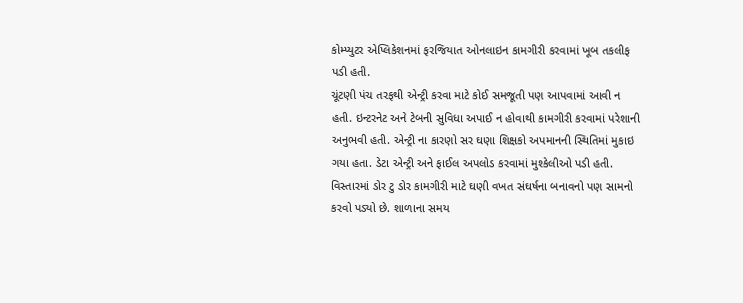કોમ્પ્યુટર એપ્લિકેશનમાં ફરજિયાત ઓનલાઇન કામગીરી કરવામાં ખૂબ તકલીફ પડી હતી.
ચૂંટણી પંચ તરફથી એન્ટ્રી કરવા માટે કોઈ સમજૂતી પણ આપવામાં આવી ન હતી. ઇન્ટરનેટ અને ટેબની સુવિધા અપાઈ ન હોવાથી કામગીરી કરવામાં પરેશાની અનુભવી હતી. એન્ટ્રી ના કારણો સર ઘણા શિક્ષકો અપમાનની સ્થિતિમાં મુકાઇ ગયા હતા. ડેટા એન્ટ્રી અને ફાઈલ અપલોડ કરવામાં મુશ્કેલીઓ પડી હતી.
વિસ્તારમાં ડોર ટુ ડોર કામગીરી માટે ઘણી વખત સંઘર્ષના બનાવનો પણ સામનો કરવો પડ્યો છે. શાળાના સમય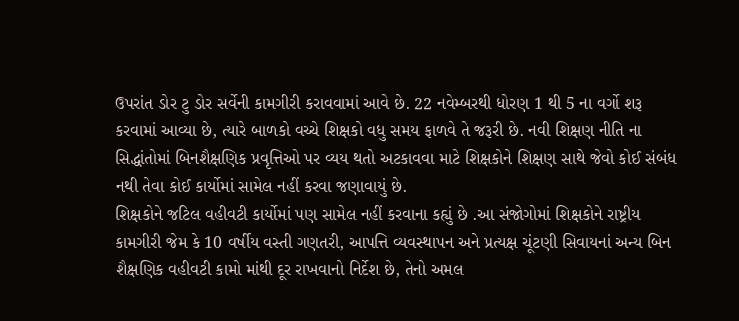ઉપરાંત ડોર ટુ ડોર સર્વેની કામગીરી કરાવવામાં આવે છે. 22 નવેમ્બરથી ધોરણ 1 થી 5 ના વર્ગો શરૂ કરવામાં આવ્યા છે, ત્યારે બાળકો વચ્ચે શિક્ષકો વધુ સમય ફાળવે તે જરૂરી છે. નવી શિક્ષણ નીતિ ના સિદ્ધાંતોમાં બિનશૈક્ષણિક પ્રવૃત્તિઓ પર વ્યય થતો અટકાવવા માટે શિક્ષકોને શિક્ષણ સાથે જેવો કોઈ સંબંધ નથી તેવા કોઈ કાર્યોમાં સામેલ નહીં કરવા જણાવાયું છે.
શિક્ષકોને જટિલ વહીવટી કાર્યોમાં પણ સામેલ નહીં કરવાના કહ્યું છે .આ સંજોગોમાં શિક્ષકોને રાષ્ટ્રીય કામગીરી જેમ કે 10 વર્ષીય વસ્તી ગણતરી, આપત્તિ વ્યવસ્થાપન અને પ્રત્યક્ષ ચૂંટણી સિવાયનાં અન્ય બિન શૈક્ષણિક વહીવટી કામો માંથી દૂર રાખવાનો નિર્દેશ છે, તેનો અમલ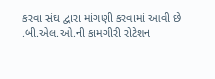કરવા સંઘ દ્વારા માંગણી કરવામાં આવી છે .બી.એલ.ઓ.ની કામગીરી રોટેશન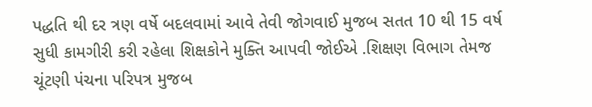પદ્ધતિ થી દર ત્રણ વર્ષે બદલવામાં આવે તેવી જોગવાઈ મુજબ સતત 10 થી 15 વર્ષ સુધી કામગીરી કરી રહેલા શિક્ષકોને મુક્તિ આપવી જોઈએ .શિક્ષણ વિભાગ તેમજ ચૂંટણી પંચના પરિપત્ર મુજબ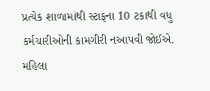પ્રત્યેક શાળામાંથી સ્ટાફના 10 ટકાથી વધુ કર્મચારીઓની કામગીરી નઆપવી જોઈએ.
મહિલા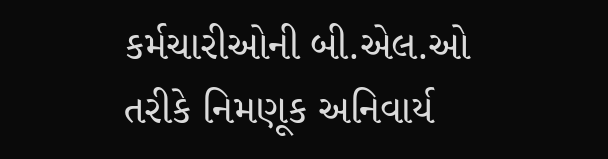કર્મચારીઓની બી.એલ.ઓ તરીકે નિમણૂક અનિવાર્ય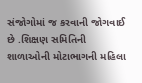સંજોગોમાં જ કરવાની જોગવાઈ છે .શિક્ષણ સમિતિની શાળાઓની મોટાભાગની મહિલા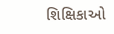શિક્ષિકાઓ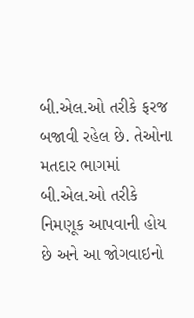બી.એલ.ઓ તરીકે ફરજ બજાવી રહેલ છે. તેઓના મતદાર ભાગમાં બી.એલ.ઓ તરીકે નિમણૂક આપવાની હોય છે અને આ જોગવાઇનો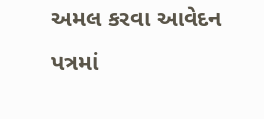અમલ કરવા આવેદન પત્રમાં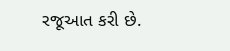રજૂઆત કરી છે.